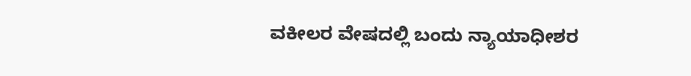ವಕೀಲರ ವೇಷದಲ್ಲಿ ಬಂದು ನ್ಯಾಯಾಧೀಶರ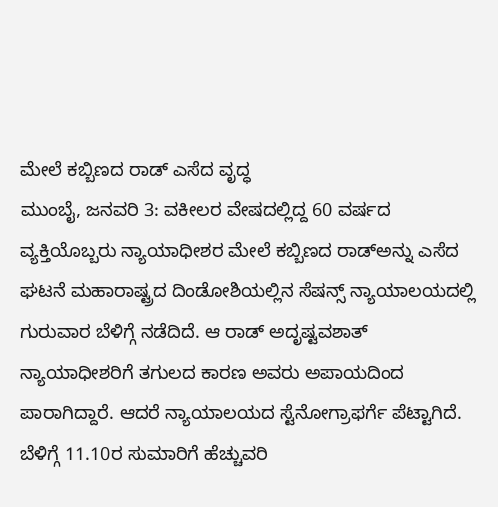ಮೇಲೆ ಕಬ್ಬಿಣದ ರಾಡ್ ಎಸೆದ ವೃದ್ಧ
ಮುಂಬೈ, ಜನವರಿ 3: ವಕೀಲರ ವೇಷದಲ್ಲಿದ್ದ 60 ವರ್ಷದ ವ್ಯಕ್ತಿಯೊಬ್ಬರು ನ್ಯಾಯಾಧೀಶರ ಮೇಲೆ ಕಬ್ಬಿಣದ ರಾಡ್ಅನ್ನು ಎಸೆದ ಘಟನೆ ಮಹಾರಾಷ್ಟ್ರದ ದಿಂಡೋಶಿಯಲ್ಲಿನ ಸೆಷನ್ಸ್ ನ್ಯಾಯಾಲಯದಲ್ಲಿ ಗುರುವಾರ ಬೆಳಿಗ್ಗೆ ನಡೆದಿದೆ. ಆ ರಾಡ್ ಅದೃಷ್ಟವಶಾತ್ ನ್ಯಾಯಾಧೀಶರಿಗೆ ತಗುಲದ ಕಾರಣ ಅವರು ಅಪಾಯದಿಂದ ಪಾರಾಗಿದ್ದಾರೆ. ಆದರೆ ನ್ಯಾಯಾಲಯದ ಸ್ಟೆನೋಗ್ರಾಫರ್ಗೆ ಪೆಟ್ಟಾಗಿದೆ.
ಬೆಳಿಗ್ಗೆ 11.10ರ ಸುಮಾರಿಗೆ ಹೆಚ್ಚುವರಿ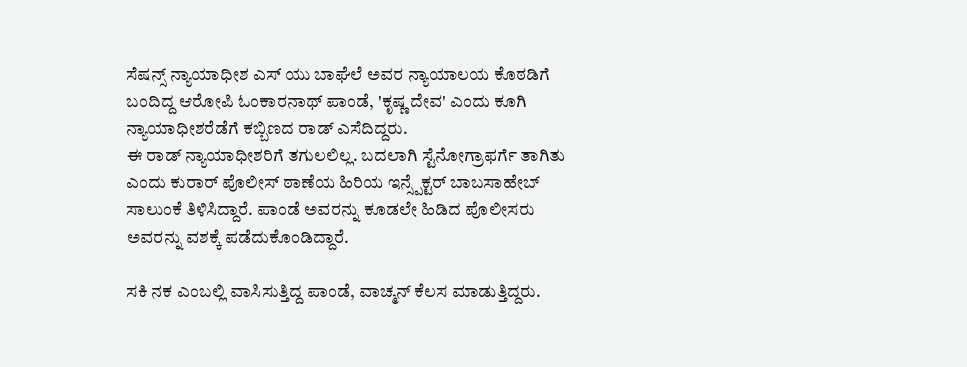ಸೆಷನ್ಸ್ ನ್ಯಾಯಾಧೀಶ ಎಸ್ ಯು ಬಾಘೆಲೆ ಅವರ ನ್ಯಾಯಾಲಯ ಕೊಠಡಿಗೆ ಬಂದಿದ್ದ ಆರೋಪಿ ಓಂಕಾರನಾಥ್ ಪಾಂಡೆ, 'ಕೃಷ್ಣ ದೇವ' ಎಂದು ಕೂಗಿ ನ್ಯಾಯಾಧೀಶರೆಡೆಗೆ ಕಬ್ಬಿಣದ ರಾಡ್ ಎಸೆದಿದ್ದರು.
ಈ ರಾಡ್ ನ್ಯಾಯಾಧೀಶರಿಗೆ ತಗುಲಲಿಲ್ಲ. ಬದಲಾಗಿ ಸ್ಟೆನೋಗ್ರಾಫರ್ಗೆ ತಾಗಿತು ಎಂದು ಕುರಾರ್ ಪೊಲೀಸ್ ಠಾಣೆಯ ಹಿರಿಯ ಇನ್ಸ್ಪೆಕ್ಟರ್ ಬಾಬಸಾಹೇಬ್ ಸಾಲುಂಕೆ ತಿಳಿಸಿದ್ದಾರೆ. ಪಾಂಡೆ ಅವರನ್ನು ಕೂಡಲೇ ಹಿಡಿದ ಪೊಲೀಸರು ಅವರನ್ನು ವಶಕ್ಕೆ ಪಡೆದುಕೊಂಡಿದ್ದಾರೆ.

ಸಕಿ ನಕ ಎಂಬಲ್ಲಿ ವಾಸಿಸುತ್ತಿದ್ದ ಪಾಂಡೆ, ವಾಚ್ಮನ್ ಕೆಲಸ ಮಾಡುತ್ತಿದ್ದರು.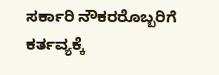ಸರ್ಕಾರಿ ನೌಕರರೊಬ್ಬರಿಗೆ ಕರ್ತವ್ಯಕ್ಕೆ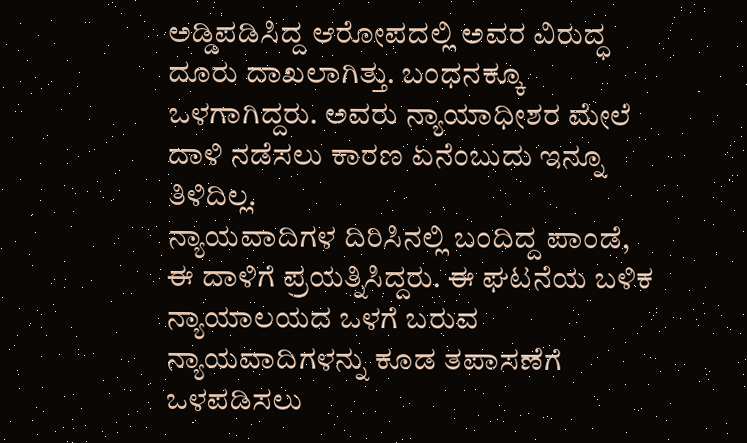ಅಡ್ಡಿಪಡಿಸಿದ್ದ ಆರೋಪದಲ್ಲಿ ಅವರ ವಿರುದ್ಧ ದೂರು ದಾಖಲಾಗಿತ್ತು. ಬಂಧನಕ್ಕೂ ಒಳಗಾಗಿದ್ದರು. ಅವರು ನ್ಯಾಯಾಧೀಶರ ಮೇಲೆ ದಾಳಿ ನಡೆಸಲು ಕಾರಣ ಏನೆಂಬುದು ಇನ್ನೂ ತಿಳಿದಿಲ್ಲ.
ನ್ಯಾಯವಾದಿಗಳ ದಿರಿಸಿನಲ್ಲಿ ಬಂದಿದ್ದ ಪಾಂಡೆ, ಈ ದಾಳಿಗೆ ಪ್ರಯತ್ನಿಸಿದ್ದರು. ಈ ಘಟನೆಯ ಬಳಿಕ ನ್ಯಾಯಾಲಯದ ಒಳಗೆ ಬರುವ ನ್ಯಾಯವಾದಿಗಳನ್ನು ಕೂಡ ತಪಾಸಣೆಗೆ ಒಳಪಡಿಸಲು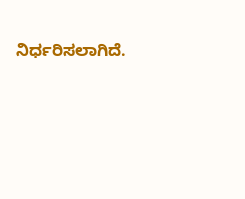ನಿರ್ಧರಿಸಲಾಗಿದೆ.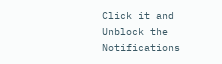Click it and Unblock the Notifications